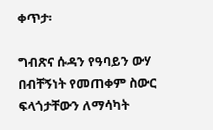ቀጥታ፡

ግብጽና ሱዳን የዓባይን ውሃ በብቸኝነት የመጠቀም ስውር ፍላጎታቸውን ለማሳካት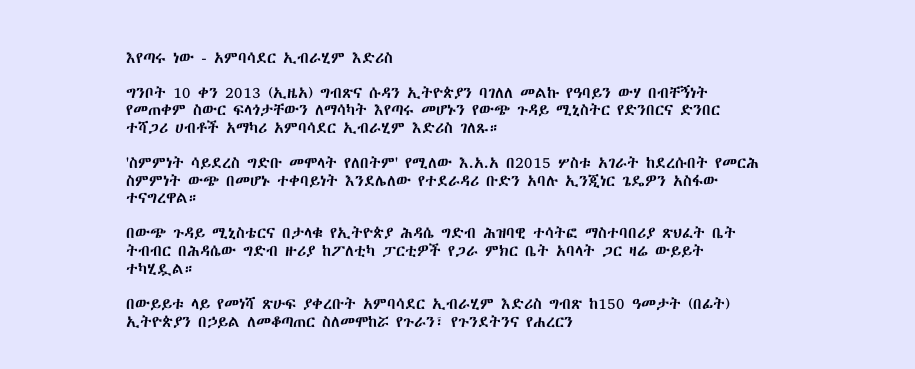እየጣሩ ነው - አምባሳደር ኢብራሂም እድሪስ

ግንቦት 10 ቀን 2013 (ኢዜአ) ግብጽና ሱዳን ኢትዮጵያን ባገለለ መልኩ የዓባይን ውሃ በብቸኝነት የመጠቀም ስውር ፍላጎታቸውን ለማሳካት እየጣሩ መሆኑን የውጭ ጉዳይ ሚኒስትር የድንበርና ድንበር ተሻጋሪ ሀብቶች አማካሪ አምባሳደር ኢብራሂም እድሪስ ገለጹ።

'ስምምነት ሳይደረስ ግድቡ መሞላት የለበትም' የሚለው እ.አ.አ በ2015 ሦስቱ አገራት ከደረሱበት የመርሕ ስምምነት ውጭ በመሆኑ ተቀባይነት እንደሌለው የተደራዳሪ ቡድን አባሉ ኢንጂነር ጌዴዎን አስፋው ተናግረዋል።

በውጭ ጉዳይ ሚኒስቴርና በታላቁ የኢትዮጵያ ሕዳሴ ግድብ ሕዝባዊ ተሳትፎ ማስተባበሪያ ጽህፈት ቤት ትብብር በሕዳሴው ግድብ ዙሪያ ከፖለቲካ ፓርቲዎች የጋራ ምክር ቤት አባላት ጋር ዛሬ ውይይት ተካሂዷል።

በውይይቱ ላይ የመነሻ ጽሁፍ ያቀረቡት አምባሳደር ኢብራሂም እድሪስ ግብጽ ከ150 ዓመታት (በፊት) ኢትዮጵያን በኃይል ለመቆጣጠር ስለመሞከሯ የጉራን፣ የጉንደትንና የሐረርን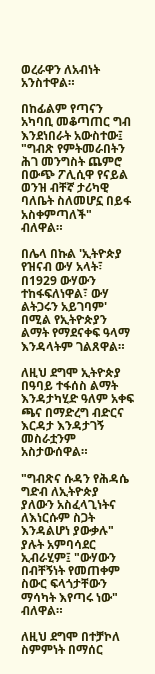ወረራዋን ለአብነት አንስተዋል።

በከፊልም የጣናን አካባቢ መቆጣጠር ግብ እንደነበራት አውስተው፤ "ግብጽ የምትመራበትን ሕገ መንግስት ጨምሮ በውጭ ፖሊሲዋ የናይል ወንዝ ብቸኛ ታሪካዊ ባለቤት ስለመሆኗ በይፋ አስቀምጣለች" ብለዋል።

በሌላ በኩል 'ኢትዮጵያ የዝናብ ውሃ አላት፣ በ1929 ውሃውን ተከፋፍለነዋል፣ ውሃ ልትጋሩን አይገባም' በሚል የኢትዮጵያን ልማት የማደናቀፍ ዓላማ እንዳላትም ገልጸዋል።

ለዚህ ደግሞ ኢትዮጵያ በዓባይ ተፋሰስ ልማት እንዳታካሂድ ዓለም አቀፍ ጫና በማድረግ ብድርና እርዳታ እንዳታገኝ መስራቷንም አስታውሰዋል።

"ግብጽና ሱዳን የሕዳሴ ግድብ ለኢትዮጵያ ያለውን አስፈላጊነትና ለእነርሱም ስጋት እንዳልሆነ ያውቃሉ" ያሉት አምባሳደር ኢብራሂም፤ "ውሃውን በብቸኝነት የመጠቀም ስውር ፍላጎታቸውን ማሳካት እየጣሩ ነው" ብለዋል።

ለዚህ ደግሞ በተቻኮለ ስምምነት በማሰር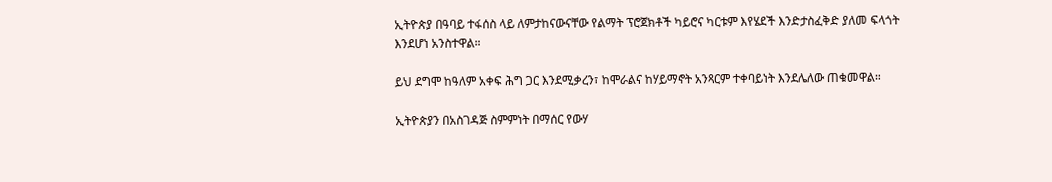ኢትዮጵያ በዓባይ ተፋሰስ ላይ ለምታከናውናቸው የልማት ፕሮጀክቶች ካይሮና ካርቱም እየሄደች እንድታስፈቅድ ያለመ ፍላጎት እንደሆነ አንስተዋል።

ይህ ደግሞ ከዓለም አቀፍ ሕግ ጋር እንደሚቃረን፣ ከሞራልና ከሃይማኖት አንጻርም ተቀባይነት እንደሌለው ጠቁመዋል።

ኢትዮጵያን በአስገዳጅ ስምምነት በማሰር የውሃ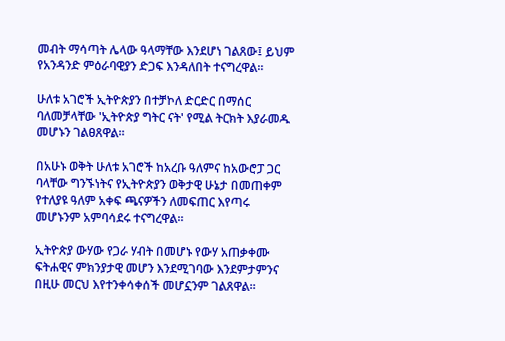መብት ማሳጣት ሌላው ዓላማቸው እንደሆነ ገልጸው፤ ይህም የአንዳንድ ምዕራባዊያን ድጋፍ እንዳለበት ተናግረዋል።

ሁለቱ አገሮች ኢትዮጵያን በተቻኮለ ድርድር በማሰር ባለመቻላቸው 'ኢትዮጵያ ግትር ናት' የሚል ትርክት እያራመዱ መሆኑን ገልፀጸዋል።

በአሁኑ ወቅት ሁለቱ አገሮች ከአረቡ ዓለምና ከአውሮፓ ጋር ባላቸው ግንኙነትና የኢትዮጵያን ወቅታዊ ሁኔታ በመጠቀም የተለያዩ ዓለም አቀፍ ጫናዎችን ለመፍጠር እየጣሩ መሆኑንም አምባሳደሩ ተናግረዋል።

ኢትዮጵያ ውሃው የጋራ ሃብት በመሆኑ የውሃ አጠቃቀሙ ፍትሐዊና ምክንያታዊ መሆን እንደሚገባው እንደምታምንና በዚሁ መርህ እየተንቀሳቀሰች መሆኗንም ገልጸዋል።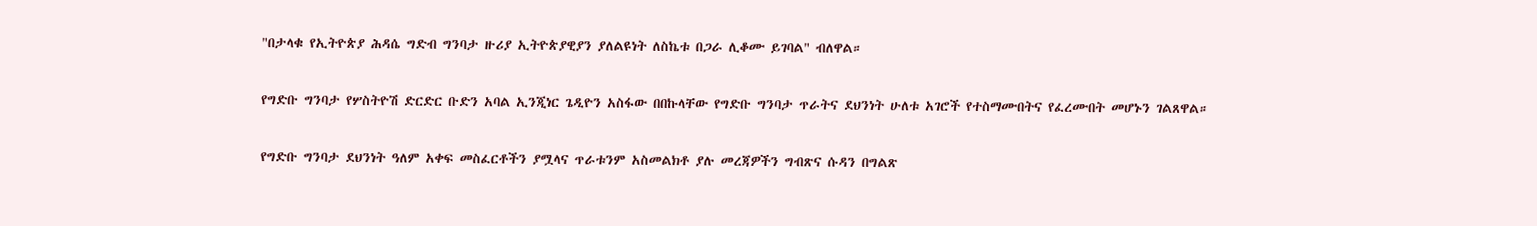"በታላቁ የኢትዮጵያ ሕዳሴ ግድብ ግንባታ ዙሪያ ኢትዮጵያዊያን ያለልዩነት ለስኬቱ በጋራ ሊቆሙ ይገባል" ብለዋል።

የግድቡ ግንባታ የሦስትዮሽ ድርድር ቡድን አባል ኢንጂነር ጌዲዮን አስፋው በበኩላቸው የግድቡ ግንባታ ጥራትና ደህንነት ሁለቱ አገሮች የተስማሙበትና የፈረሙበት መሆኑን ገልጸዋል።

የግድቡ ግንባታ ደህንነት ዓለም አቀፍ መስፈርቶችን ያሟላና ጥራቱንም አስመልክቶ ያሉ መረጃዎችን ግብጽና ሱዳን በግልጽ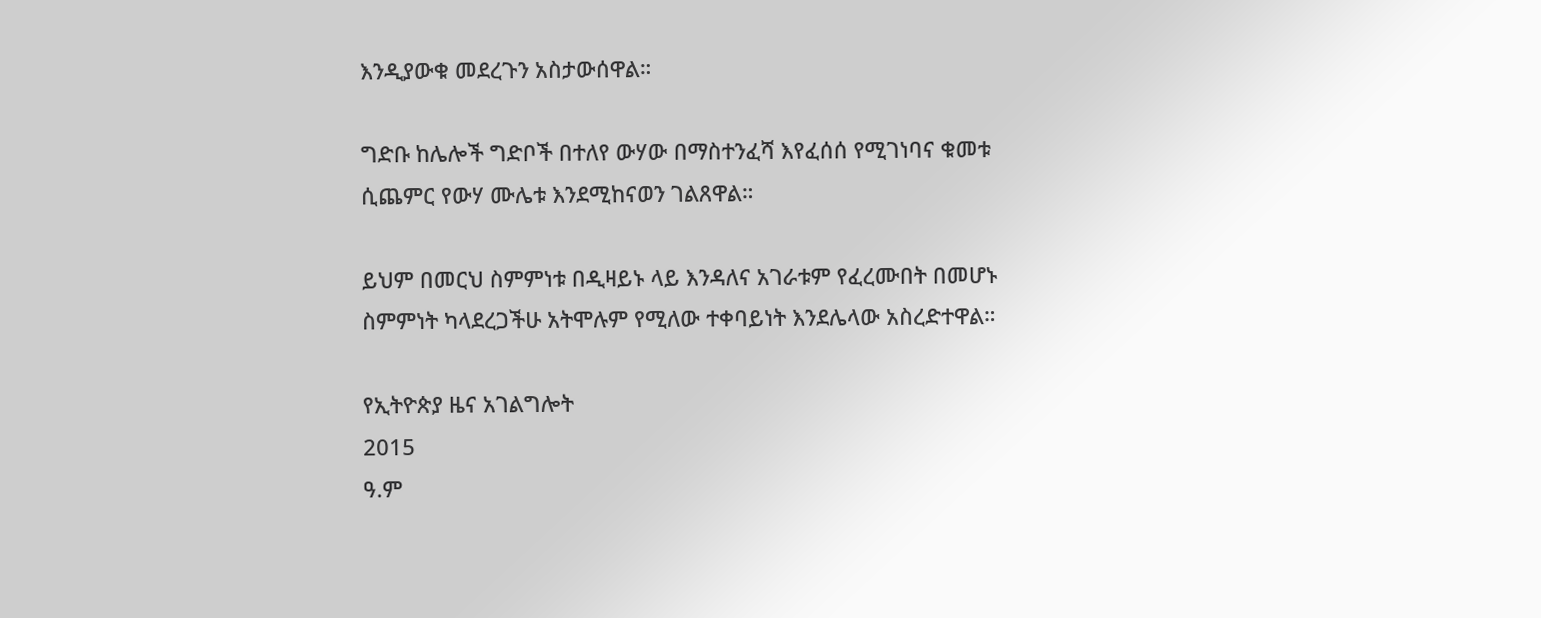እንዲያውቁ መደረጉን አስታውሰዋል።

ግድቡ ከሌሎች ግድቦች በተለየ ውሃው በማስተንፈሻ እየፈሰሰ የሚገነባና ቁመቱ ሲጨምር የውሃ ሙሌቱ እንደሚከናወን ገልጸዋል።

ይህም በመርህ ስምምነቱ በዲዛይኑ ላይ እንዳለና አገራቱም የፈረሙበት በመሆኑ ስምምነት ካላደረጋችሁ አትሞሉም የሚለው ተቀባይነት እንደሌላው አስረድተዋል።

የኢትዮጵያ ዜና አገልግሎት
2015
ዓ.ም